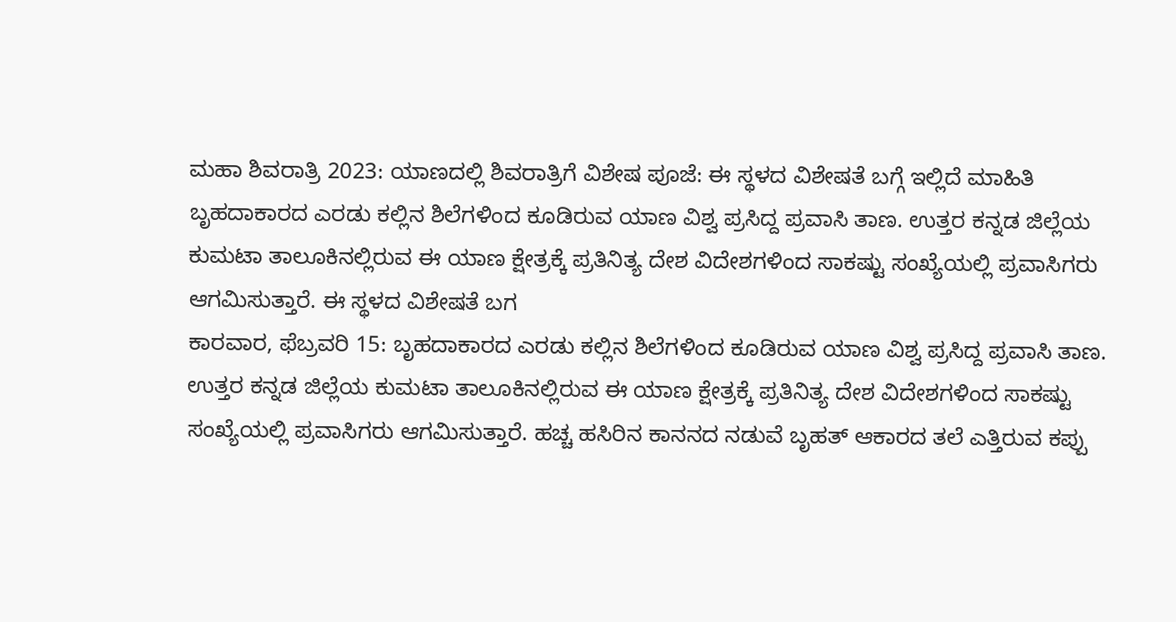ಮಹಾ ಶಿವರಾತ್ರಿ 2023: ಯಾಣದಲ್ಲಿ ಶಿವರಾತ್ರಿಗೆ ವಿಶೇಷ ಪೂಜೆ: ಈ ಸ್ಥಳದ ವಿಶೇಷತೆ ಬಗ್ಗೆ ಇಲ್ಲಿದೆ ಮಾಹಿತಿ
ಬೃಹದಾಕಾರದ ಎರಡು ಕಲ್ಲಿನ ಶಿಲೆಗಳಿಂದ ಕೂಡಿರುವ ಯಾಣ ವಿಶ್ವ ಪ್ರಸಿದ್ದ ಪ್ರವಾಸಿ ತಾಣ. ಉತ್ತರ ಕನ್ನಡ ಜಿಲ್ಲೆಯ ಕುಮಟಾ ತಾಲೂಕಿನಲ್ಲಿರುವ ಈ ಯಾಣ ಕ್ಷೇತ್ರಕ್ಕೆ ಪ್ರತಿನಿತ್ಯ ದೇಶ ವಿದೇಶಗಳಿಂದ ಸಾಕಷ್ಟು ಸಂಖ್ಯೆಯಲ್ಲಿ ಪ್ರವಾಸಿಗರು ಆಗಮಿಸುತ್ತಾರೆ. ಈ ಸ್ಥಳದ ವಿಶೇಷತೆ ಬಗ
ಕಾರವಾರ, ಫೆಬ್ರವರಿ 15: ಬೃಹದಾಕಾರದ ಎರಡು ಕಲ್ಲಿನ ಶಿಲೆಗಳಿಂದ ಕೂಡಿರುವ ಯಾಣ ವಿಶ್ವ ಪ್ರಸಿದ್ದ ಪ್ರವಾಸಿ ತಾಣ. ಉತ್ತರ ಕನ್ನಡ ಜಿಲ್ಲೆಯ ಕುಮಟಾ ತಾಲೂಕಿನಲ್ಲಿರುವ ಈ ಯಾಣ ಕ್ಷೇತ್ರಕ್ಕೆ ಪ್ರತಿನಿತ್ಯ ದೇಶ ವಿದೇಶಗಳಿಂದ ಸಾಕಷ್ಟು ಸಂಖ್ಯೆಯಲ್ಲಿ ಪ್ರವಾಸಿಗರು ಆಗಮಿಸುತ್ತಾರೆ. ಹಚ್ಚ ಹಸಿರಿನ ಕಾನನದ ನಡುವೆ ಬೃಹತ್ ಆಕಾರದ ತಲೆ ಎತ್ತಿರುವ ಕಪ್ಪು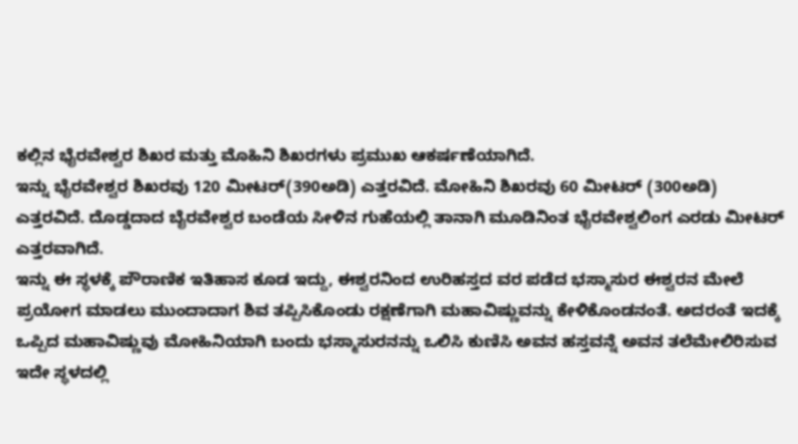ಕಲ್ಲಿನ ಭೈರವೇಶ್ವರ ಶಿಖರ ಮತ್ತು ಮೊಹಿನಿ ಶಿಖರಗಳು ಪ್ರಮುಖ ಆಕರ್ಷಣೆಯಾಗಿದೆ.
ಇನ್ನು ಭೈರವೇಶ್ವರ ಶಿಖರವು 120 ಮೀಟರ್(390ಅಡಿ) ಎತ್ತರವಿದೆ. ಮೋಹಿನಿ ಶಿಖರವು 60 ಮೀಟರ್ (300ಅಡಿ) ಎತ್ತರವಿದೆ. ದೊಡ್ಡದಾದ ಬೈರವೇಶ್ವರ ಬಂಡೆಯ ಸೀಳಿನ ಗುಹೆಯಲ್ಲಿ ತಾನಾಗಿ ಮೂಡಿನಿಂತ ಭೈರವೇಶ್ವಲಿಂಗ ಎರಡು ಮೀಟರ್ ಎತ್ತರವಾಗಿದೆ.
ಇನ್ನು ಈ ಸ್ಥಳಕ್ಕೆ ಪೌರಾಣಿಕ ಇತಿಹಾಸ ಕೂಡ ಇದ್ದು, ಈಶ್ವರನಿಂದ ಉರಿಹಸ್ತದ ವರ ಪಡೆದ ಭಸ್ಮಾಸುರ ಈಶ್ವರನ ಮೇಲೆ ಪ್ರಯೋಗ ಮಾಡಲು ಮುಂದಾದಾಗ ಶಿವ ತಪ್ಪಿಸಿಕೊಂಡು ರಕ್ಷಣೆಗಾಗಿ ಮಹಾವಿಷ್ಣುವನ್ನು ಕೇಳಿಕೊಂಡನಂತೆ. ಅದರಂತೆ ಇದಕ್ಕೆ ಒಪ್ಪಿದ ಮಹಾವಿಷ್ಣುವು ಮೋಹಿನಿಯಾಗಿ ಬಂದು ಭಸ್ಮಾಸುರನನ್ನು ಒಲಿಸಿ ಕುಣಿಸಿ ಅವನ ಹಸ್ತವನ್ನೆ ಅವನ ತಲೆಮೇಲಿರಿಸುವ ಇದೇ ಸ್ಥಳದಲ್ಲಿ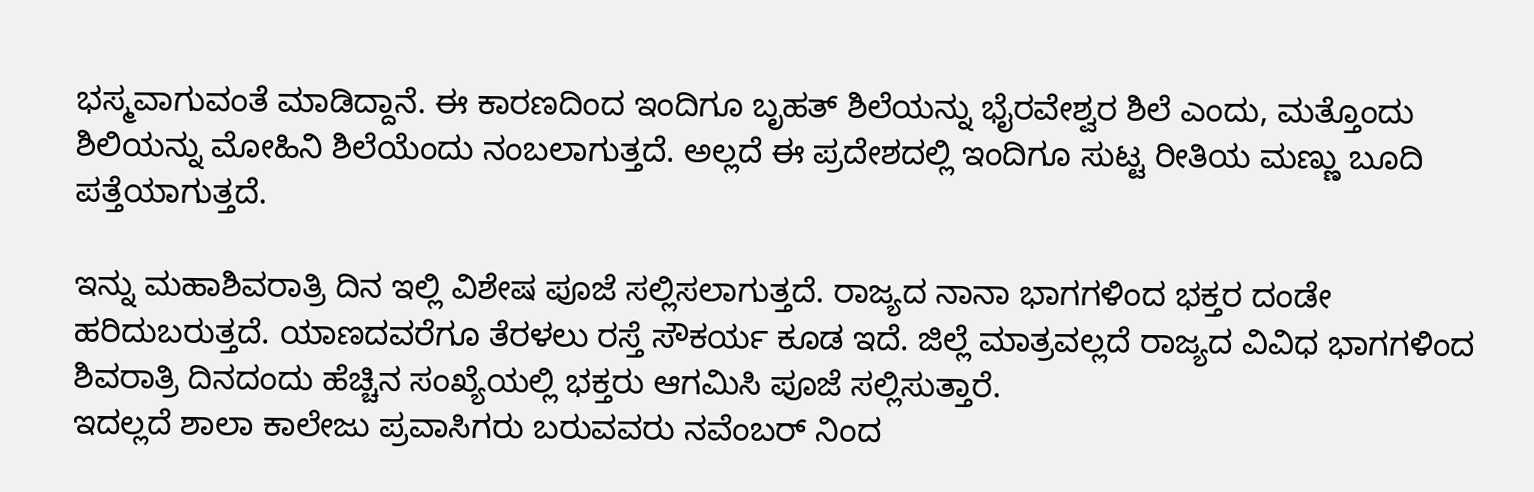ಭಸ್ಮವಾಗುವಂತೆ ಮಾಡಿದ್ದಾನೆ. ಈ ಕಾರಣದಿಂದ ಇಂದಿಗೂ ಬೃಹತ್ ಶಿಲೆಯನ್ನು ಭೈರವೇಶ್ವರ ಶಿಲೆ ಎಂದು, ಮತ್ತೊಂದು ಶಿಲಿಯನ್ನು ಮೋಹಿನಿ ಶಿಲೆಯೆಂದು ನಂಬಲಾಗುತ್ತದೆ. ಅಲ್ಲದೆ ಈ ಪ್ರದೇಶದಲ್ಲಿ ಇಂದಿಗೂ ಸುಟ್ಟ ರೀತಿಯ ಮಣ್ಣು ಬೂದಿ ಪತ್ತೆಯಾಗುತ್ತದೆ.

ಇನ್ನು ಮಹಾಶಿವರಾತ್ರಿ ದಿನ ಇಲ್ಲಿ ವಿಶೇಷ ಪೂಜೆ ಸಲ್ಲಿಸಲಾಗುತ್ತದೆ. ರಾಜ್ಯದ ನಾನಾ ಭಾಗಗಳಿಂದ ಭಕ್ತರ ದಂಡೇ ಹರಿದುಬರುತ್ತದೆ. ಯಾಣದವರೆಗೂ ತೆರಳಲು ರಸ್ತೆ ಸೌಕರ್ಯ ಕೂಡ ಇದೆ. ಜಿಲ್ಲೆ ಮಾತ್ರವಲ್ಲದೆ ರಾಜ್ಯದ ವಿವಿಧ ಭಾಗಗಳಿಂದ ಶಿವರಾತ್ರಿ ದಿನದಂದು ಹೆಚ್ಚಿನ ಸಂಖ್ಯೆಯಲ್ಲಿ ಭಕ್ತರು ಆಗಮಿಸಿ ಪೂಜೆ ಸಲ್ಲಿಸುತ್ತಾರೆ.
ಇದಲ್ಲದೆ ಶಾಲಾ ಕಾಲೇಜು ಪ್ರವಾಸಿಗರು ಬರುವವರು ನವೆಂಬರ್ ನಿಂದ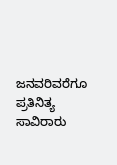ಜನವರಿವರೆಗೂ ಪ್ರತಿನಿತ್ಯ ಸಾವಿರಾರು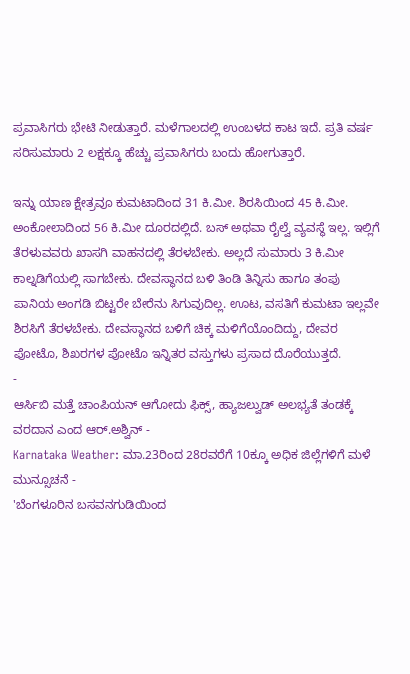ಪ್ರವಾಸಿಗರು ಭೇಟಿ ನೀಡುತ್ತಾರೆ. ಮಳೆಗಾಲದಲ್ಲಿ ಉಂಬಳದ ಕಾಟ ಇದೆ. ಪ್ರತಿ ವರ್ಷ ಸರಿಸುಮಾರು 2 ಲಕ್ಷಕ್ಕೂ ಹೆಚ್ಚು ಪ್ರವಾಸಿಗರು ಬಂದು ಹೋಗುತ್ತಾರೆ.

ಇನ್ನು ಯಾಣ ಕ್ಷೇತ್ರವೂ ಕುಮಟಾದಿಂದ 31 ಕಿ.ಮೀ. ಶಿರಸಿಯಿಂದ 45 ಕಿ.ಮೀ. ಅಂಕೋಲಾದಿಂದ 56 ಕಿ.ಮೀ ದೂರದಲ್ಲಿದೆ. ಬಸ್ ಅಥವಾ ರೈಲ್ವೆ ವ್ಯವಸ್ಥೆ ಇಲ್ಲ. ಇಲ್ಲಿಗೆ ತೆರಳುವವರು ಖಾಸಗಿ ವಾಹನದಲ್ಲಿ ತೆರಳಬೇಕು. ಅಲ್ಲದೆ ಸುಮಾರು 3 ಕಿ.ಮೀ ಕಾಲ್ನಡಿಗೆಯಲ್ಲಿ ಸಾಗಬೇಕು. ದೇವಸ್ಥಾನದ ಬಳಿ ತಿಂಡಿ ತಿನ್ನಿಸು ಹಾಗೂ ತಂಪು ಪಾನಿಯ ಅಂಗಡಿ ಬಿಟ್ಟರೇ ಬೇರೆನು ಸಿಗುವುದಿಲ್ಲ. ಊಟ, ವಸತಿಗೆ ಕುಮಟಾ ಇಲ್ಲವೇ ಶಿರಸಿಗೆ ತೆರಳಬೇಕು. ದೇವಸ್ಥಾನದ ಬಳಿಗೆ ಚಿಕ್ಕ ಮಳಿಗೆಯೊಂದಿದ್ದು, ದೇವರ ಪೋಟೊ, ಶಿಖರಗಳ ಪೋಟೊ ಇನ್ನಿತರ ವಸ್ತುಗಳು ಪ್ರಸಾದ ದೊರೆಯುತ್ತದೆ.
-
ಆರ್ಸಿಬಿ ಮತ್ತೆ ಚಾಂಪಿಯನ್ ಆಗೋದು ಫಿಕ್ಸ್, ಹ್ಯಾಜಲ್ವುಡ್ ಅಲಭ್ಯತೆ ತಂಡಕ್ಕೆ ವರದಾನ ಎಂದ ಆರ್.ಅಶ್ವಿನ್ -
Karnataka Weather: ಮಾ.23ರಿಂದ 28ರವರೆಗೆ 10ಕ್ಕೂ ಅಧಿಕ ಜಿಲ್ಲೆಗಳಿಗೆ ಮಳೆ ಮುನ್ಸೂಚನೆ -
'ಬೆಂಗಳೂರಿನ ಬಸವನಗುಡಿಯಿಂದ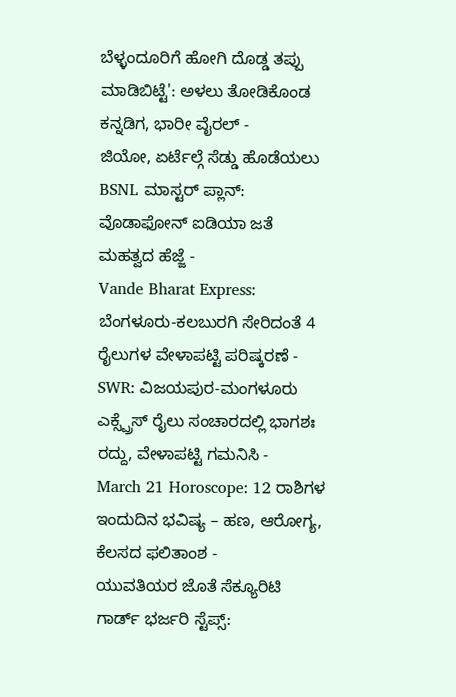ಬೆಳ್ಳಂದೂರಿಗೆ ಹೋಗಿ ದೊಡ್ಡ ತಪ್ಪು ಮಾಡಿಬಿಟ್ಟೆ': ಅಳಲು ತೋಡಿಕೊಂಡ ಕನ್ನಡಿಗ, ಭಾರೀ ವೈರಲ್ -
ಜಿಯೋ, ಏರ್ಟೆಲ್ಗೆ ಸೆಡ್ಡು ಹೊಡೆಯಲು BSNL ಮಾಸ್ಟರ್ ಪ್ಲಾನ್: ವೊಡಾಫೋನ್ ಐಡಿಯಾ ಜತೆ ಮಹತ್ವದ ಹೆಜ್ಜೆ -
Vande Bharat Express: ಬೆಂಗಳೂರು-ಕಲಬುರಗಿ ಸೇರಿದಂತೆ 4 ರೈಲುಗಳ ವೇಳಾಪಟ್ಟಿ ಪರಿಷ್ಕರಣೆ -
SWR: ವಿಜಯಪುರ-ಮಂಗಳೂರು ಎಕ್ಸ್ಪ್ರೆಸ್ ರೈಲು ಸಂಚಾರದಲ್ಲಿ ಭಾಗಶಃ ರದ್ದು, ವೇಳಾಪಟ್ಟಿ ಗಮನಿಸಿ -
March 21 Horoscope: 12 ರಾಶಿಗಳ ಇಂದುದಿನ ಭವಿಷ್ಯ – ಹಣ, ಆರೋಗ್ಯ, ಕೆಲಸದ ಫಲಿತಾಂಶ -
ಯುವತಿಯರ ಜೊತೆ ಸೆಕ್ಯೂರಿಟಿ ಗಾರ್ಡ್ ಭರ್ಜರಿ ಸ್ಟೆಪ್ಸ್: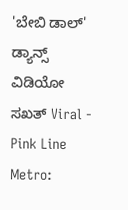'ಬೇಬಿ ಡಾಲ್' ಡ್ಯಾನ್ಸ್ ವಿಡಿಯೋ ಸಖತ್ Viral -
Pink Line Metro: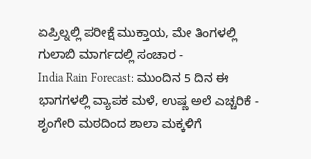ಏಪ್ರಿಲ್ನಲ್ಲಿ ಪರೀಕ್ಷೆ ಮುಕ್ತಾಯ, ಮೇ ತಿಂಗಳಲ್ಲಿ ಗುಲಾಬಿ ಮಾರ್ಗದಲ್ಲಿ ಸಂಚಾರ -
India Rain Forecast: ಮುಂದಿನ 5 ದಿನ ಈ ಭಾಗಗಳಲ್ಲಿ ವ್ಯಾಪಕ ಮಳೆ, ಉಷ್ಣ ಅಲೆ ಎಚ್ಚರಿಕೆ -
ಶೃಂಗೇರಿ ಮಠದಿಂದ ಶಾಲಾ ಮಕ್ಕಳಿಗೆ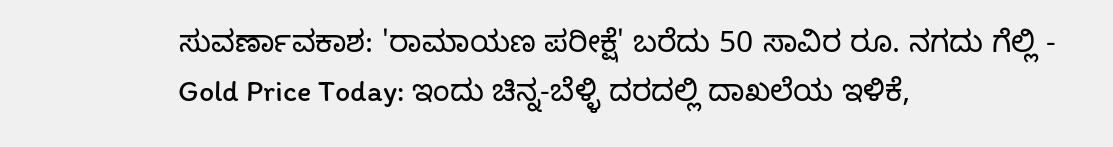ಸುವರ್ಣಾವಕಾಶ: 'ರಾಮಾಯಣ ಪರೀಕ್ಷೆ' ಬರೆದು 50 ಸಾವಿರ ರೂ. ನಗದು ಗೆಲ್ಲಿ -
Gold Price Today: ಇಂದು ಚಿನ್ನ-ಬೆಳ್ಳಿ ದರದಲ್ಲಿ ದಾಖಲೆಯ ಇಳಿಕೆ,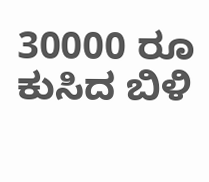30000 ರೂ ಕುಸಿದ ಬಿಳಿ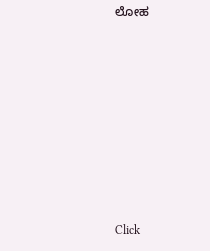ಲೋಹ












Click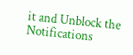it and Unblock the Notifications